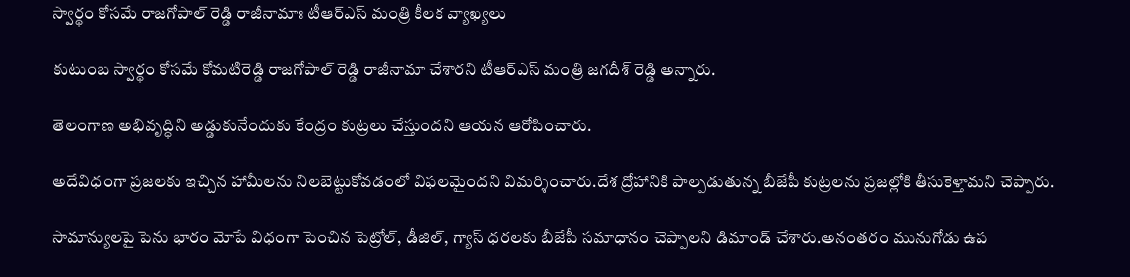స్వార్థం కోస‌మే రాజ‌గోపాల్ రెడ్డి రాజీనామాః టీఆర్ఎస్ మంత్రి కీల‌క వ్యాఖ్య‌లు

కుటుంబ స్వార్థం కోస‌మే కోమ‌టిరెడ్డి రాజ‌గోపాల్ రెడ్డి రాజీనామా చేశార‌ని టీఆర్ఎస్ మంత్రి జ‌గ‌దీశ్ రెడ్డి అన్నారు.

తెలంగాణ అభివృద్ధిని అడ్డుకునేందుకు కేంద్రం కుట్ర‌లు చేస్తుంద‌ని ఆయ‌న ఆరోపించారు.

అదేవిధంగా ప్ర‌జ‌ల‌కు ఇచ్చిన హామీల‌ను నిల‌బెట్టుకోవ‌డంలో విఫ‌ల‌మైంద‌ని విమ‌ర్శించారు.దేశ ద్రోహానికి పాల్ప‌డుతున్న బీజేపీ కుట్ర‌ల‌ను ప్ర‌జ‌ల్లోకి తీసుకెళ్తామ‌ని చెప్పారు.

సామాన్యుల‌పై పెను భారం మోపే విధంగా పెంచిన పెట్రోల్, డీజిల్, గ్యాస్ ధ‌ర‌ల‌కు బీజేపీ స‌మాధానం చెప్పాల‌ని డిమాండ్ చేశారు.అనంత‌రం మునుగోడు ఉప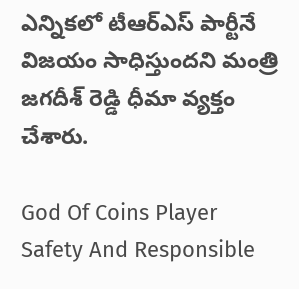ఎన్నిక‌లో టీఆర్ఎస్ పార్టీనే విజ‌యం సాధిస్తుంద‌ని మంత్రి జ‌గ‌దీశ్ రెడ్డి ధీమా వ్య‌క్తం చేశారు.

God Of Coins Player Safety And Responsible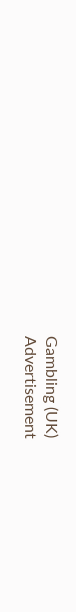Gambling (UK)
Advertisement